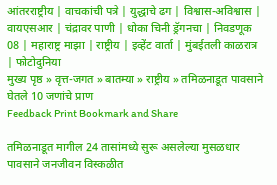आंतरराष्ट्रीय | वाचकांची पत्रे | युद्धाचे ढग | विश्वास-अविश्वास | वायएसआर | चंद्रावर पाणी | धोका चिनी ड्रॅगनचा | निवडणूक 08 | महाराष्ट्र माझा | राष्ट्रीय | इव्हेंट वार्ता | मुंबईतली काळरात्र | फोटोदुनिया
मुख्य पृष्ठ » वृत्त-जगत » बातम्या » राष्ट्रीय » तमिळनाडूत पावसाने घेतले 10 जणांचे प्राण
Feedback Print Bookmark and Share

तमिळनाडूत मागील 24 तासांमध्ये सुरू असलेल्या मुसळधार पावसाने जनजीवन विस्कळीत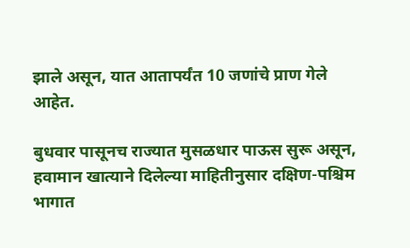झाले असून, यात आतापर्यंत 10 जणांचे प्राण गेले आहेत.

बुधवार पासूनच राज्यात मुसळधार पाऊस सुरू असून, हवामान खात्याने दिलेल्या माहितीनुसार दक्षिण-पश्चिम भागात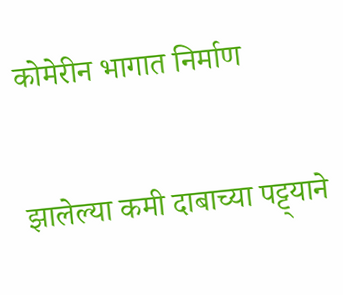कोमेरीन भागात निर्माण

झालेल्या कमी दाबाच्या पट्ट्याने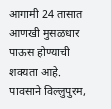आगामी 24 तासात आणखी मुसळधार पाऊस होण्याची शक्यता आहे. पावसाने विल्लुपुरम,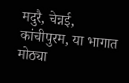मदुरै, चेन्नई, कांचीपुरम, या भागात मोठ्या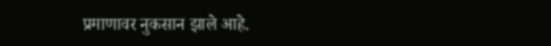प्रमाणावर नुकसान झाले आहे.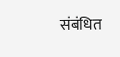संबंधित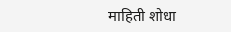माहिती शोधा